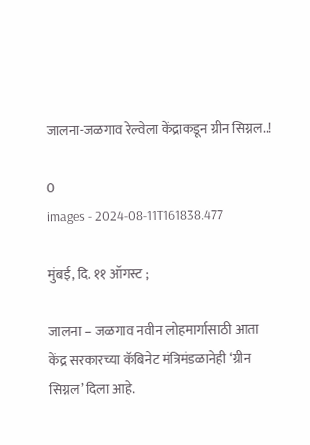जालना-जळगाव रेल्वेला केंद्राकडून ग्रीन सिग्नल..!

0
images - 2024-08-11T161838.477

मुंबई, दि. ११ ऑगस्ट ;

जालना – जळगाव नवीन लोहमार्गासाठी आता केंद्र सरकारच्या कॅबिनेट मंत्रिमंडळानेही ‘ग्रीन सिग्नल’ दिला आहे.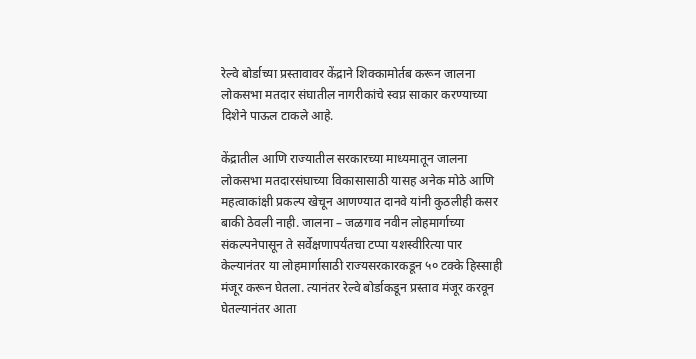रेल्वे बोर्डाच्या प्रस्तावावर केंद्राने शिक्कामोर्तब करून जालना लोकसभा मतदार संघातील नागरीकांचे स्वप्न साकार करण्याच्या दिशेने पाऊल टाकले आहे.

केंद्रातील आणि राज्यातील सरकारच्या माध्यमातून जालना लोकसभा मतदारसंघाच्या विकासासाठी यासह अनेक मोठे आणि महत्वाकांक्षी प्रकल्प खेचून आणण्यात दानवे यांनी कुठलीही कसर बाकी ठेवली नाही. जालना – जळगाव नवीन लोहमार्गाच्या संकल्पनेपासून ते सर्वेक्षणापर्यंतचा टप्पा यशस्वीरित्या पार केल्यानंतर या लोहमार्गासाठी राज्यसरकारकडून ५० टक्के हिस्साही मंजूर करून घेतला. त्यानंतर रेल्वे बोर्डाकडून प्रस्ताव मंजूर करवून घेतल्यानंतर आता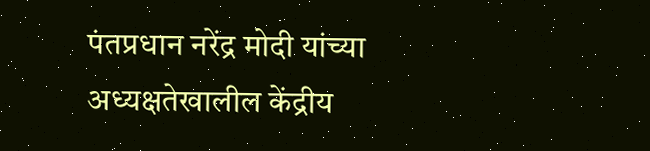पंतप्रधान नरेंद्र मोदी यांच्या अध्यक्षतेखालील केंद्रीय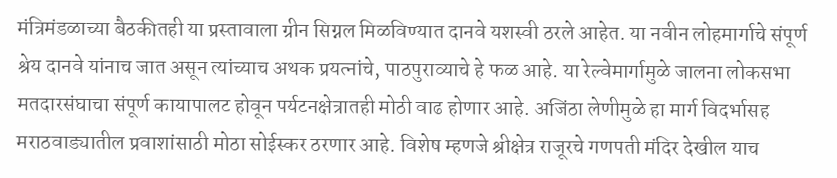मंत्रिमंडळाच्या बैठकीतही या प्रस्तावाला ग्रीन सिग्नल मिळविण्यात दानवे यशस्वी ठरले आहेत. या नवीन लोहमार्गाचे संपूर्ण श्रेय दानवे यांनाच जात असून त्यांच्याच अथक प्रयत्नांचे, पाठपुराव्याचे हे फळ आहे. या रेल्वेमार्गामुळे जालना लोकसभा मतदारसंघाचा संपूर्ण कायापालट होवून पर्यटनक्षेत्रातही मोठी वाढ होणार आहे. अजिंठा लेणीमुळे हा मार्ग विदर्भासह मराठवाड्यातील प्रवाशांसाठी मोठा सोईस्कर ठरणार आहे. विशेष म्हणजे श्रीक्षेत्र राजूरचे गणपती मंदिर देखील याच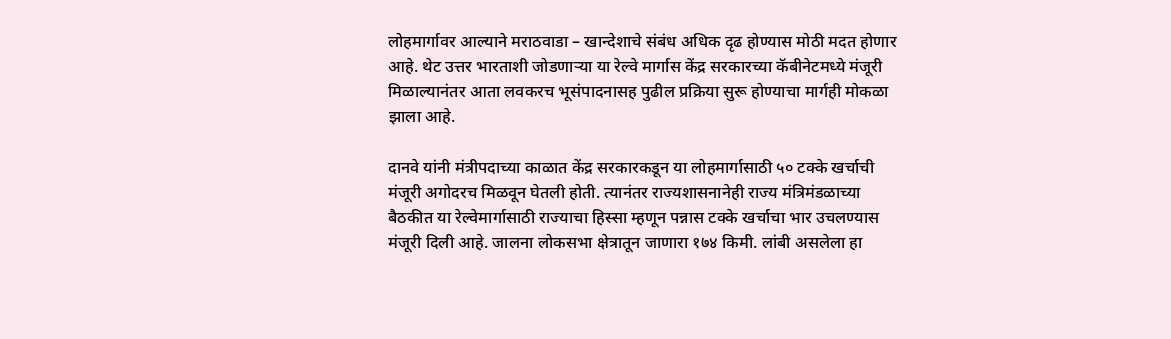लोहमार्गावर आल्याने मराठवाडा – खान्देशाचे संबंध अधिक दृढ होण्यास मोठी मदत होणार आहे. थेट उत्तर भारताशी जोडणाऱ्या या रेल्वे मार्गास केंद्र सरकारच्या कॅबीनेटमध्ये मंजूरी मिळाल्यानंतर आता लवकरच भूसंपादनासह पुढील प्रक्रिया सुरू होण्याचा मार्गही मोकळा झाला आहे.

दानवे यांनी मंत्रीपदाच्या काळात केंद्र सरकारकडून या लोहमार्गासाठी ५० टक्के खर्चाची मंजूरी अगोदरच मिळवून घेतली होती. त्यानंतर राज्यशासनानेही राज्य मंत्रिमंडळाच्या बैठकीत या रेल्वेमार्गासाठी राज्याचा हिस्सा म्हणून पन्नास टक्के खर्चाचा भार उचलण्यास मंजूरी दिली आहे. जालना लोकसभा क्षेत्रातून जाणारा १७४ किमी. लांबी असलेला हा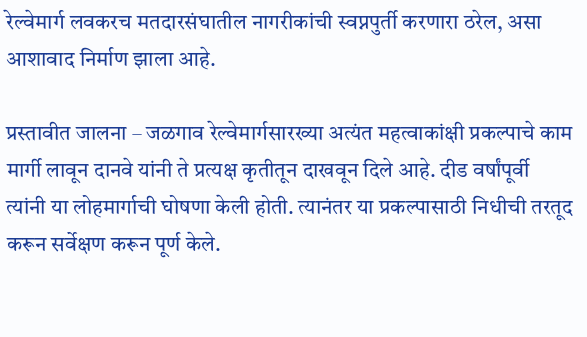रेल्वेमार्ग लवकरच मतदारसंघातील नागरीकांची स्वप्नपुर्ती करणारा ठरेल, असा आशावाद निर्माण झाला आहे.

प्रस्तावीत जालना – जळगाव रेल्वेमार्गसारख्या अत्यंत महत्वाकांक्षी प्रकल्पाचे काम मार्गी लावून दानवे यांनी ते प्रत्यक्ष कृतीतून दाखवून दिले आहे. दीड वर्षांपूर्वी त्यांनी या लोहमार्गाची घोषणा केली होती. त्यानंतर या प्रकल्पासाठी निधीची तरतूद करून सर्वेक्षण करून पूर्ण केले.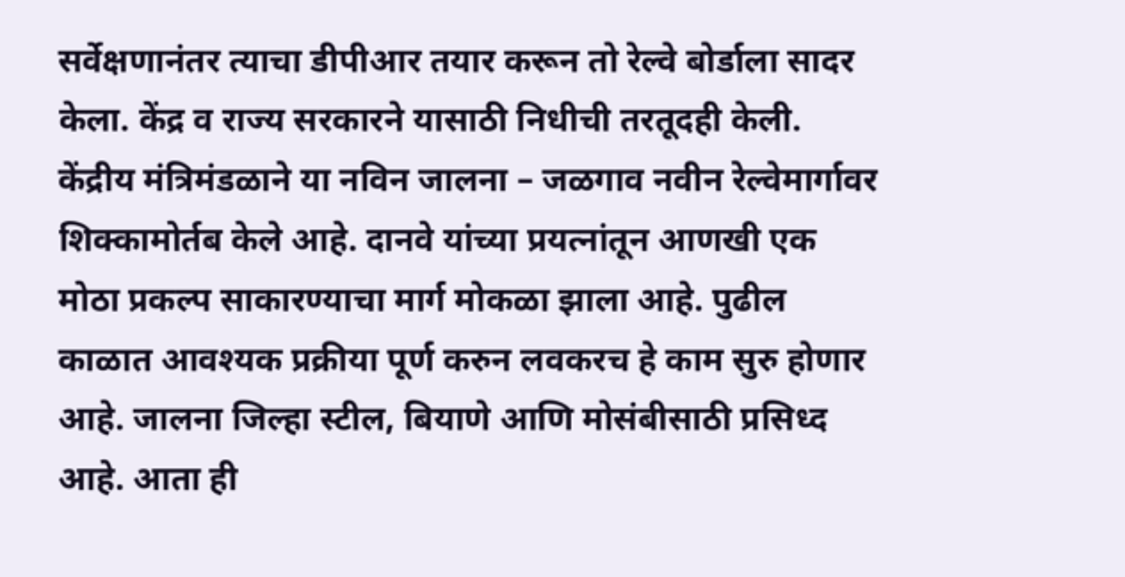सर्वेक्षणानंतर त्याचा डीपीआर तयार करून तो रेल्वे बोर्डाला सादर केला. केंद्र व राज्य सरकारने यासाठी निधीची तरतूदही केली. केंद्रीय मंत्रिमंडळाने या नविन जालना – जळगाव नवीन रेल्वेमार्गावर शिक्कामोर्तब केले आहे. दानवे यांच्या प्रयत्नांतून आणखी एक मोठा प्रकल्प साकारण्याचा मार्ग मोकळा झाला आहे. पुढील काळात आवश्यक प्रक्रीया पूर्ण करुन लवकरच हे काम सुरु होणार आहे. जालना जिल्हा स्टील, बियाणे आणि मोसंबीसाठी प्रसिध्द आहे. आता ही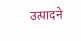उत्पादने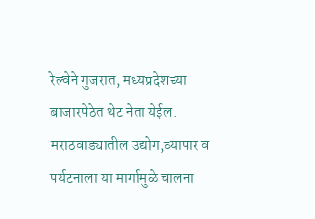रेल्वेने गुजरात, मध्यप्रदेशच्या बाजारपेठेत थेट नेता येईल. मराठवाड्यातील उद्योग,व्यापार व पर्यटनाला या मार्गामुळे चालना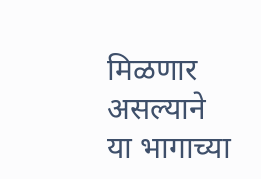मिळणार असल्याने या भागाच्या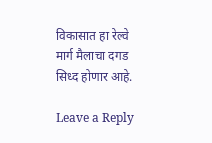विकासात हा रेल्वे मार्ग मैलाचा दगड सिध्द होणार आहे.

Leave a Reply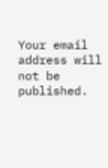Your email address will not be published.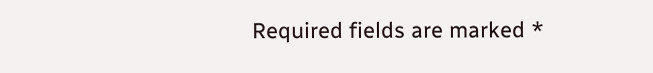Required fields are marked *